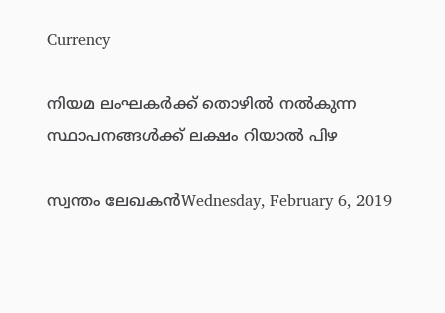Currency

നിയമ ലംഘകര്‍ക്ക് തൊഴില്‍ നല്‍കുന്ന സ്ഥാപനങ്ങള്‍ക്ക് ലക്ഷം റിയാല്‍ പിഴ

സ്വന്തം ലേഖകന്‍Wednesday, February 6, 2019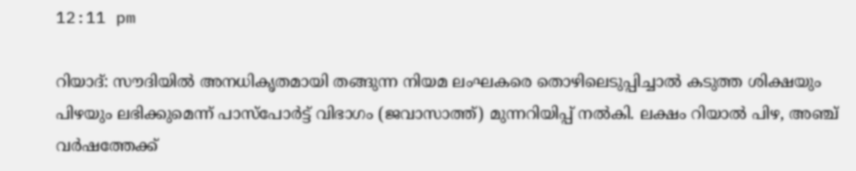12:11 pm

റിയാദ്: സൗദിയില്‍ അനധികൃതമായി തങ്ങുന്ന നിയമ ലംഘകരെ തൊഴിലെടുപ്പിച്ചാല്‍ കടുത്ത ശിക്ഷയും പിഴയും ലഭിക്കുമെന്ന് പാസ്‌പോര്‍ട്ട് വിഭാഗം (ജവാസാത്ത്) മുന്നറിയിപ്പ് നല്‍കി. ലക്ഷം റിയാല്‍ പിഴ, അഞ്ച് വര്‍ഷത്തേക്ക്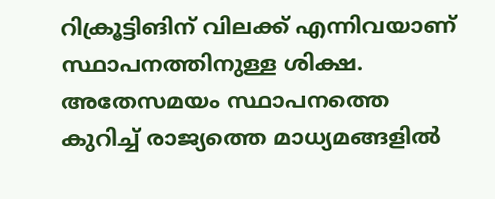റിക്രൂട്ടിങിന് വിലക്ക് എന്നിവയാണ് സ്ഥാപനത്തിനുള്ള ശിക്ഷ. അതേസമയം സ്ഥാപനത്തെ കുറിച്ച് രാജ്യത്തെ മാധ്യമങ്ങളില്‍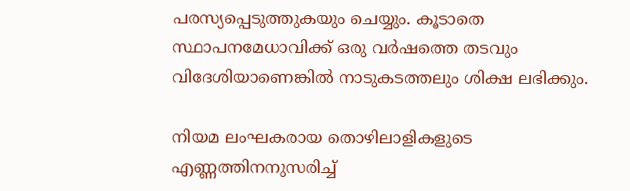പരസ്യപ്പെടുത്തുകയും ചെയ്യും. കൂടാതെ സ്ഥാപനമേധാവിക്ക് ഒരു വര്‍ഷത്തെ തടവും വിദേശിയാണെങ്കില്‍ നാടുകടത്തലും ശിക്ഷ ലഭിക്കും.

നിയമ ലംഘകരായ തൊഴിലാളികളുടെ എണ്ണത്തിനനുസരിച്ച്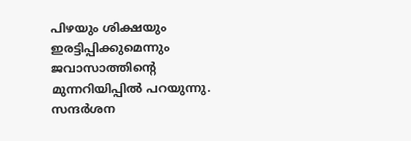പിഴയും ശിക്ഷയും ഇരട്ടിപ്പിക്കുമെന്നും ജവാസാത്തിന്റെ മുന്നറിയിപ്പില്‍ പറയുന്നു. സന്ദര്‍ശന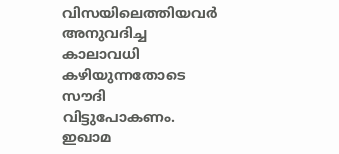വിസയിലെത്തിയവര്‍ അനുവദിച്ച കാലാവധി കഴിയുന്നതോടെ സൗദി വിട്ടുപോകണം. ഇഖാമ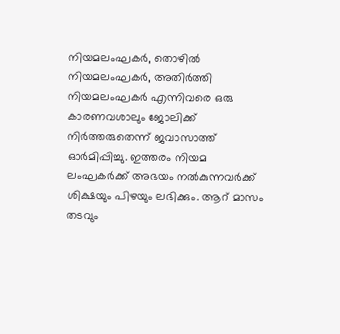നിയമലംഘകര്‍, തൊഴില്‍ നിയമലംഘകര്‍, അതിര്‍ത്തി നിയമലംഘകര്‍ എന്നിവരെ ഒരു കാരണവശാലും ജോലിക്ക് നിര്‍ത്തരുതെന്ന് ജവാസാത്ത് ഓര്‍മിപ്പിച്ചു. ഇത്തരം നിയമ ലംഘകര്‍ക്ക് അഭയം നല്‍കുന്നവര്‍ക്ക് ശിക്ഷയും പിഴയും ലഭിക്കും. ആറ് മാസം തടവും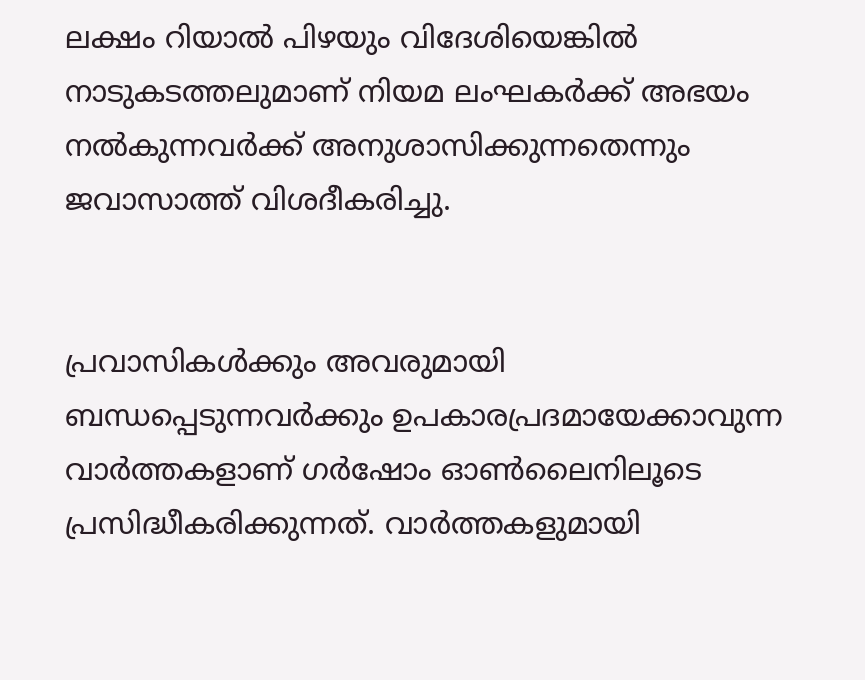ലക്ഷം റിയാല്‍ പിഴയും വിദേശിയെങ്കില്‍ നാടുകടത്തലുമാണ് നിയമ ലംഘകര്‍ക്ക് അഭയം നല്‍കുന്നവര്‍ക്ക് അനുശാസിക്കുന്നതെന്നും ജവാസാത്ത് വിശദീകരിച്ചു.


പ്രവാസികൾക്കും അവരുമായി ബന്ധപ്പെടുന്നവർക്കും ഉപകാരപ്രദമായേക്കാവുന്ന വാർത്തകളാണ് ഗർഷോം ഓൺലൈനിലൂടെ പ്രസിദ്ധീകരിക്കുന്നത്. വാർത്തകളുമായി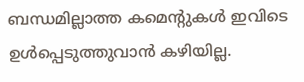ബന്ധമില്ലാത്ത കമെന്റുകൾ ഇവിടെ ഉൾപ്പെടുത്തുവാൻ കഴിയില്ല.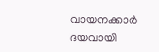വായനക്കാർ ദയവായി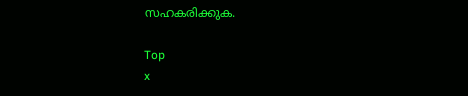സഹകരിക്കുക.

Top
x